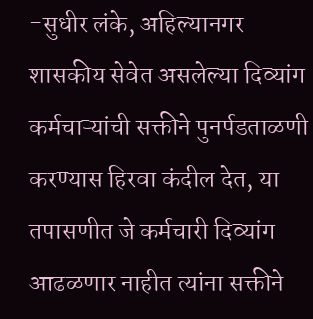-सुधीर लंके, अहिल्यानगर
शासकीय सेवेत असलेल्या दिव्यांग कर्मचाऱ्यांची सक्तीने पुनर्पडताळणी करण्यास हिरवा कंदील देत, या तपासणीत जे कर्मचारी दिव्यांग आढळणार नाहीत त्यांना सक्तीने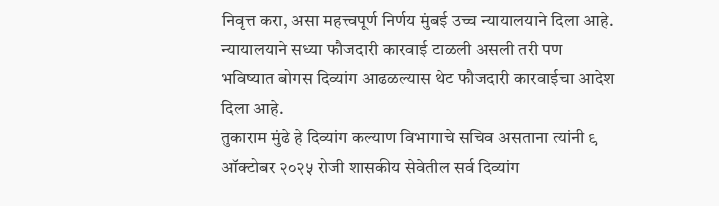निवृत्त करा, असा महत्त्वपूर्ण निर्णय मुंबई उच्च न्यायालयाने दिला आहे. न्यायालयाने सध्या फौजदारी कारवाई टाळली असली तरी पण भविष्यात बोगस दिव्यांग आढळल्यास थेट फौजदारी कारवाईचा आदेश दिला आहे.
तुकाराम मुंढे हे दिव्यांग कल्याण विभागाचे सचिव असताना त्यांनी ९ ऑक्टोबर २०२५ रोजी शासकीय सेवेतील सर्व दिव्यांग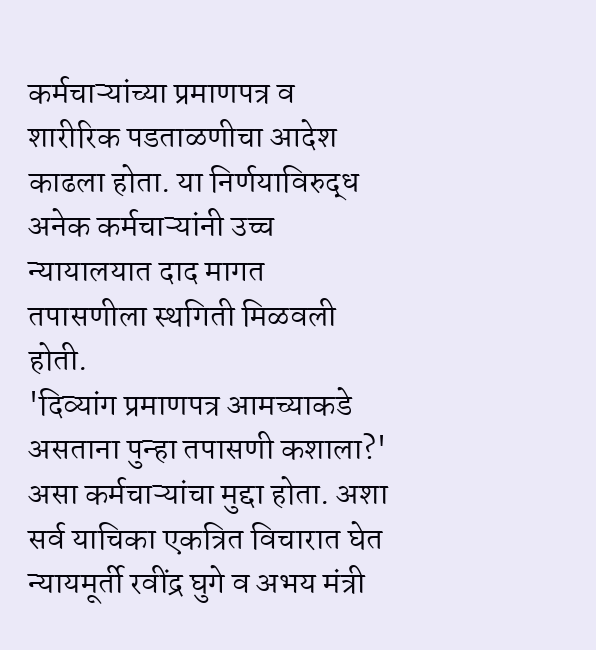कर्मचाऱ्यांच्या प्रमाणपत्र व शारीरिक पडताळणीचा आदेश काढला होता. या निर्णयाविरुद्ध अनेक कर्मचाऱ्यांनी उच्च न्यायालयात दाद मागत तपासणीला स्थगिती मिळवली होती.
'दिव्यांग प्रमाणपत्र आमच्याकडे असताना पुन्हा तपासणी कशाला?' असा कर्मचाऱ्यांचा मुद्दा होता. अशा सर्व याचिका एकत्रित विचारात घेत न्यायमूर्ती रवींद्र घुगे व अभय मंत्री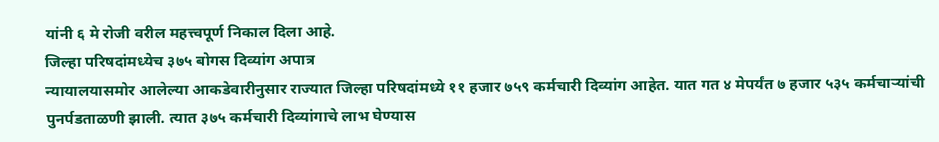यांनी ६ मे रोजी वरील महत्त्वपूर्ण निकाल दिला आहे.
जिल्हा परिषदांमध्येच ३७५ बोगस दिव्यांग अपात्र
न्यायालयासमोर आलेल्या आकडेवारीनुसार राज्यात जिल्हा परिषदांमध्ये ११ हजार ७५९ कर्मचारी दिव्यांग आहेत. यात गत ४ मेपर्यंत ७ हजार ५३५ कर्मचाऱ्यांची पुनर्पडताळणी झाली. त्यात ३७५ कर्मचारी दिव्यांगाचे लाभ घेण्यास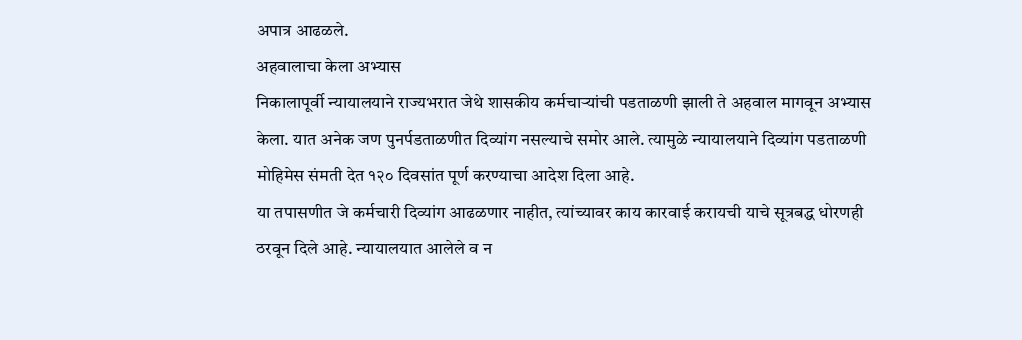अपात्र आढळले.
अहवालाचा केला अभ्यास
निकालापूर्वी न्यायालयाने राज्यभरात जेथे शासकीय कर्मचाऱ्यांची पडताळणी झाली ते अहवाल मागवून अभ्यास केला. यात अनेक जण पुनर्पडताळणीत दिव्यांग नसल्याचे समोर आले. त्यामुळे न्यायालयाने दिव्यांग पडताळणी मोहिमेस संमती देत १२० दिवसांत पूर्ण करण्याचा आदेश दिला आहे.
या तपासणीत जे कर्मचारी दिव्यांग आढळणार नाहीत, त्यांच्यावर काय कारवाई करायची याचे सूत्रबद्ध धोरणही ठरवून दिले आहे. न्यायालयात आलेले व न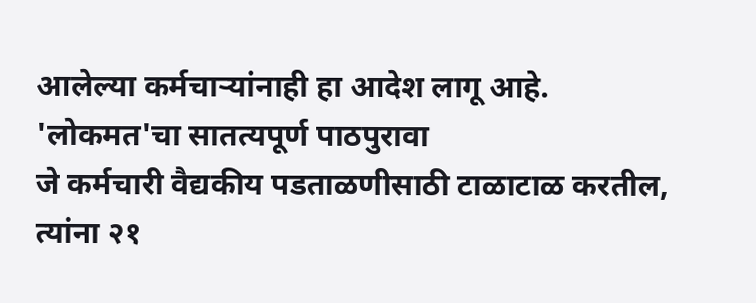आलेल्या कर्मचाऱ्यांनाही हा आदेश लागू आहे.
'लोकमत'चा सातत्यपूर्ण पाठपुरावा
जे कर्मचारी वैद्यकीय पडताळणीसाठी टाळाटाळ करतील, त्यांना २१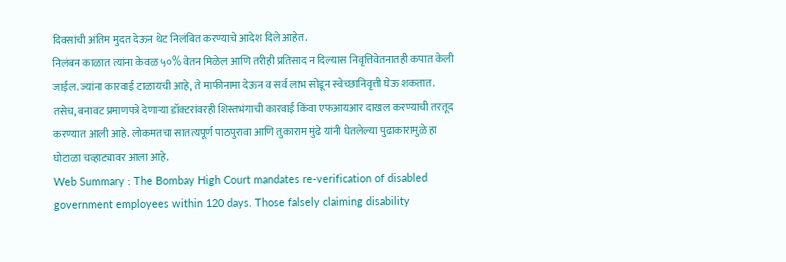दिवसांची अंतिम मुदत देऊन थेट निलंबित करण्याचे आदेश दिले आहेत.
निलंबन काळात त्यांना केवळ ५०% वेतन मिळेल आणि तरीही प्रतिसाद न दिल्यास निवृत्तिवेतनातही कपात केली जाईल. ज्यांना कारवाई टाळायची आहे, ते माफीनामा देऊन व सर्व लाभ सोडून स्वेच्छानिवृत्ती घेऊ शकतात.
तसेच, बनावट प्रमाणपत्रे देणाऱ्या डॉक्टरांवरही शिस्तभंगाची कारवाई किंवा एफआयआर दाखल करण्याची तरतूद करण्यात आली आहे. लोकमतचा सातत्यपूर्ण पाठपुरावा आणि तुकाराम मुंढे यांनी घेतलेल्या पुढाकारामुळे हा घोटाळा चव्हाट्यावर आला आहे.
Web Summary : The Bombay High Court mandates re-verification of disabled government employees within 120 days. Those falsely claiming disability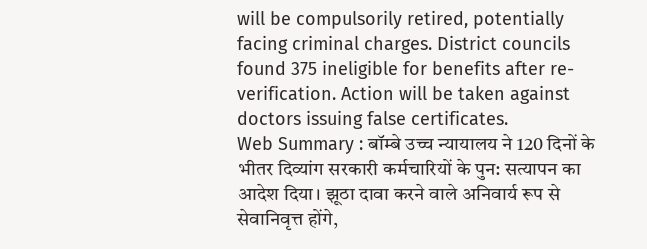will be compulsorily retired, potentially facing criminal charges. District councils found 375 ineligible for benefits after re-verification. Action will be taken against doctors issuing false certificates.
Web Summary : बॉम्बे उच्च न्यायालय ने 120 दिनों के भीतर दिव्यांग सरकारी कर्मचारियों के पुन: सत्यापन का आदेश दिया। झूठा दावा करने वाले अनिवार्य रूप से सेवानिवृत्त होंगे,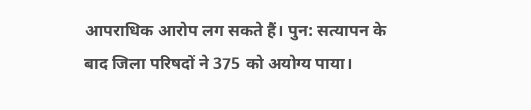आपराधिक आरोप लग सकते हैं। पुन: सत्यापन के बाद जिला परिषदों ने 375 को अयोग्य पाया।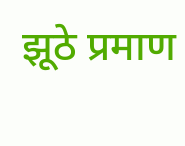झूठे प्रमाण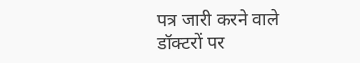पत्र जारी करने वाले डॉक्टरों पर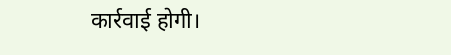कार्रवाई होगी।